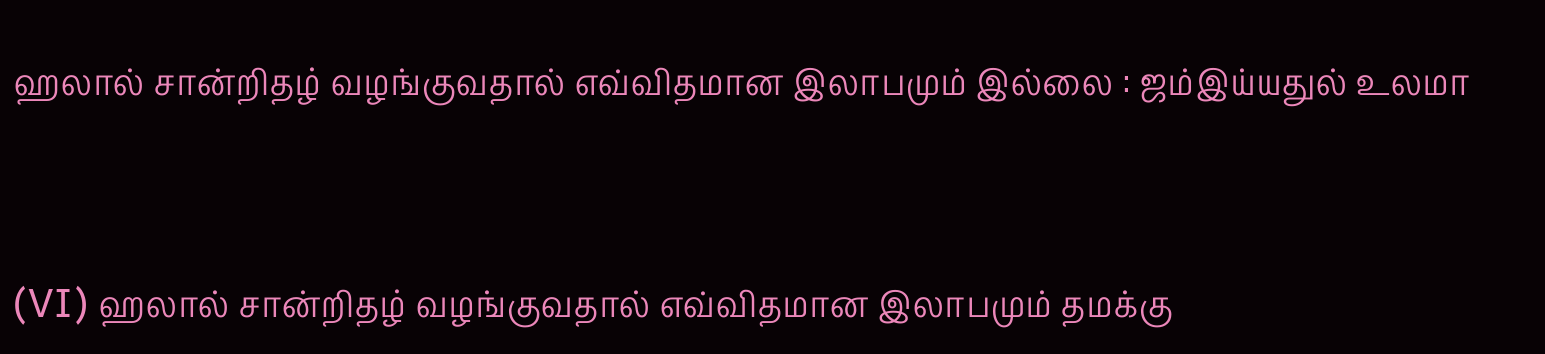ஹலால் சான்றிதழ் வழங்குவதால் எவ்விதமான இலாபமும் இல்லை : ஜம்இய்யதுல் உலமா



(VI) ஹலால் சான்றிதழ் வழங்குவதால் எவ்விதமான இலாபமும் தமக்கு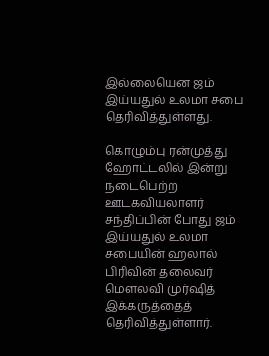இல்லையென ஜம் இய்யதுல் உலமா சபை தெரிவித்துள்ளது.

கொழும்பு ரன்முத்து ஹோட்டலில் இன்று  நடைபெற்ற ஊடகவியலாளர் சந்திப்பின் போது ஜம்  இய்யதுல் உலமா சபையின் ஹலால் பிரிவின் தலைவர் மெளலவி முர்ஷித் இக்கருத்தைத் தெரிவித்துள்ளார்.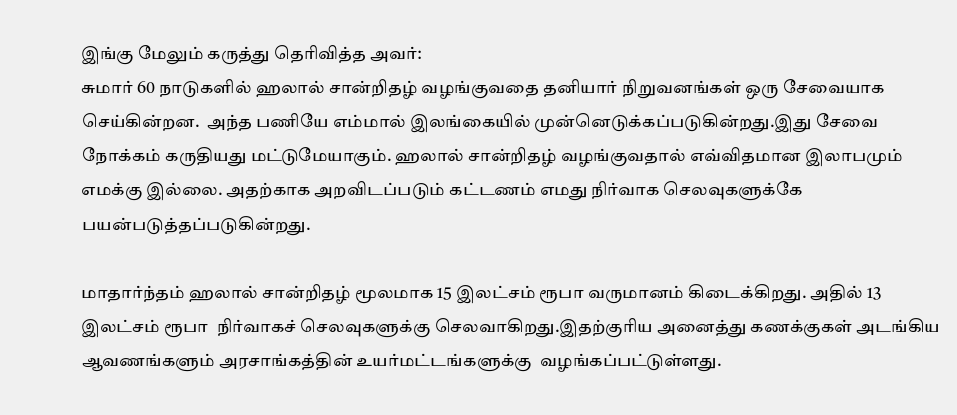இங்கு மேலும் கருத்து தெரிவித்த அவர்:
சுமார் 60 நாடுகளில் ஹலால் சான்றிதழ் வழங்குவதை தனியார் நிறுவனங்கள் ஒரு சேவையாக செய்கின்றன.  அந்த பணியே எம்மால் இலங்கையில் முன்னெடுக்கப்படுகின்றது.இது சேவை நோக்கம் கருதியது மட்டுமேயாகும். ஹலால் சான்றிதழ் வழங்குவதால் எவ்விதமான இலாபமும் எமக்கு இல்லை. அதற்காக அறவிடப்படும் கட்டணம் எமது நிர்வாக செலவுகளுக்கே பயன்படுத்தப்படுகின்றது.

மாதார்ந்தம் ஹலால் சான்றிதழ் மூலமாக 15 இலட்சம் ரூபா வருமானம் கிடைக்கிறது. அதில் 13 இலட்சம் ரூபா  நிர்வாகச் செலவுகளுக்கு செலவாகிறது.இதற்குரிய அனைத்து கணக்குகள் அடங்கிய ஆவணங்களும் அரசாங்கத்தின் உயர்மட்டங்களுக்கு  வழங்கப்பட்டுள்ளது.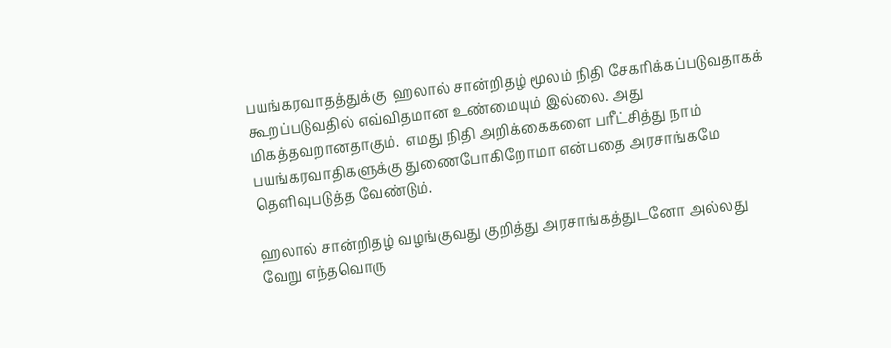பயங்கரவாதத்துக்கு  ஹலால் சான்றிதழ் மூலம் நிதி சேகரிக்கப்படுவதாகக் கூறப்படுவதில் எவ்விதமான உண்மையும் இல்லை. அது மிகத்தவறானதாகும்.  எமது நிதி அறிக்கைகளை பரீட்சித்து நாம் பயங்கரவாதிகளுக்கு துணைபோகிறோமா என்பதை அரசாங்கமே தெளிவுபடுத்த வேண்டும்.

ஹலால் சான்றிதழ் வழங்குவது குறித்து அரசாங்கத்துடனோ அல்லது வேறு எந்தவொரு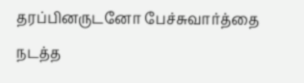தரப்பினருடனோ பேச்சுவார்த்தை நடத்த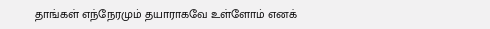தாங்கள் எந்நேரமும் தயாராகவே உள்ளோம் எனக்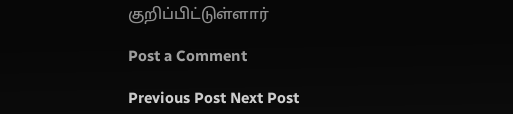குறிப்பிட்டுள்ளார்

Post a Comment

Previous Post Next Post